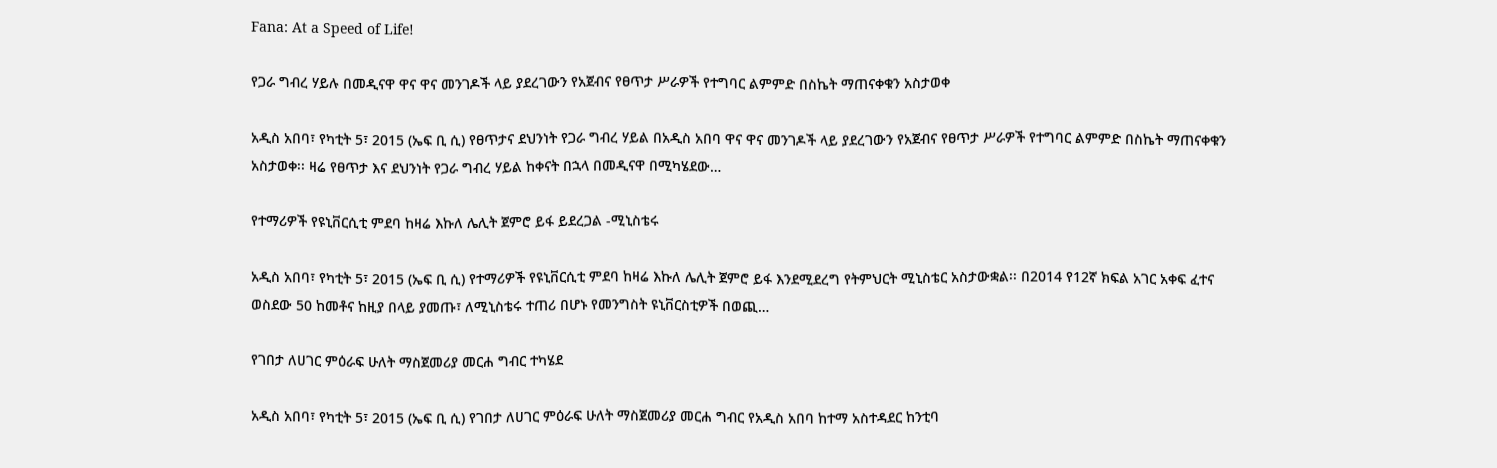Fana: At a Speed of Life!

የጋራ ግብረ ሃይሉ በመዲናዋ ዋና ዋና መንገዶች ላይ ያደረገውን የአጀብና የፀጥታ ሥራዎች የተግባር ልምምድ በስኬት ማጠናቀቁን አስታወቀ

አዲስ አበባ፣ የካቲት 5፣ 2015 (ኤፍ ቢ ሲ) የፀጥታና ደህንነት የጋራ ግብረ ሃይል በአዲስ አበባ ዋና ዋና መንገዶች ላይ ያደረገውን የአጀብና የፀጥታ ሥራዎች የተግባር ልምምድ በስኬት ማጠናቀቁን አስታወቀ፡፡ ዛሬ የፀጥታ እና ደህንነት የጋራ ግብረ ሃይል ከቀናት በኋላ በመዲናዋ በሚካሄደው…

የተማሪዎች የዩኒቨርሲቲ ምደባ ከዛሬ እኩለ ሌሊት ጀምሮ ይፋ ይደረጋል -ሚኒስቴሩ

አዲስ አበባ፣ የካቲት 5፣ 2015 (ኤፍ ቢ ሲ) የተማሪዎች የዩኒቨርሲቲ ምደባ ከዛሬ እኩለ ሌሊት ጀምሮ ይፋ እንደሚደረግ የትምህርት ሚኒስቴር አስታውቋል፡፡ በ2014 የ12ኛ ክፍል አገር አቀፍ ፈተና ወስደው 50 ከመቶና ከዚያ በላይ ያመጡ፣ ለሚኒስቴሩ ተጠሪ በሆኑ የመንግስት ዩኒቨርስቲዎች በወጪ…

የገበታ ለሀገር ምዕራፍ ሁለት ማስጀመሪያ መርሐ ግብር ተካሄደ

አዲስ አበባ፣ የካቲት 5፣ 2015 (ኤፍ ቢ ሲ) የገበታ ለሀገር ምዕራፍ ሁለት ማስጀመሪያ መርሐ ግብር የአዲስ አበባ ከተማ አስተዳደር ከንቲባ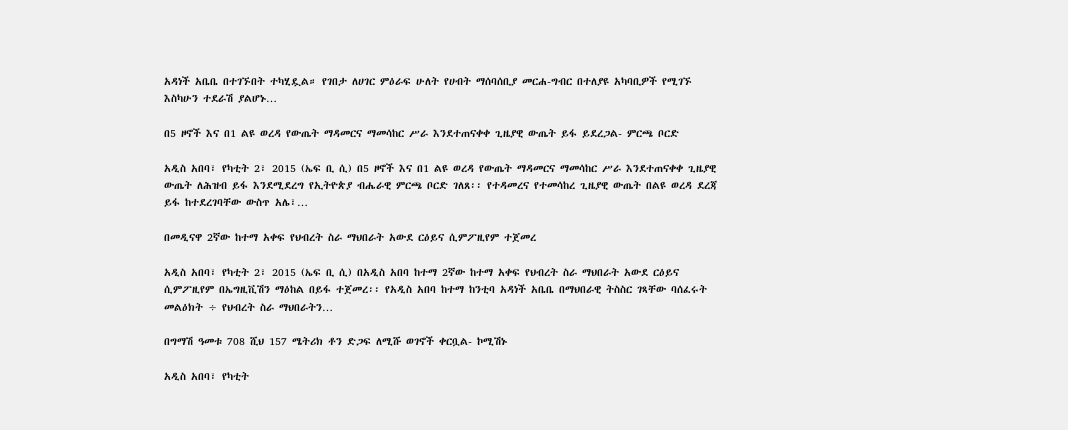አዳነች አቤቤ በተገኙበት ተካሂዷል። የገበታ ለሀገር ምዕራፍ ሁለት የሀብት ማሰባሰቢያ መርሐ-ግብር በተለያዩ አካባቢዎች የሚገኙ እስካሁን ተደራሽ ያልሆኑ…

በ5 ዞኖች እና በ1 ልዩ ወረዳ የውጤት ማዳመርና ማመሳከር ሥራ እንደተጠናቀቀ ጊዜያዊ ውጤት ይፋ ይደረጋል- ምርጫ ቦርድ

አዲስ አበባ፣ የካቲት 2፣ 2015 (ኤፍ ቢ ሲ) በ5 ዞኖች እና በ1 ልዩ ወረዳ የውጤት ማዳመርና ማመሳከር ሥራ እንደተጠናቀቀ ጊዜያዊ ውጤት ለሕዝብ ይፋ እንደሚደረግ የኢትዮጵያ ብሔራዊ ምርጫ ቦርድ ገለጸ፡፡ የተዳመረና የተመሳከረ ጊዜያዊ ውጤት በልዩ ወረዳ ደረጃ ይፋ ከተደረገባቸው ውስጥ አሌ፣…

በመዲናዋ 2ኛው ከተማ አቀፍ የህብረት ስራ ማህበራት አውደ ርዕይና ሲምፖዚየም ተጀመረ

አዲስ አበባ፣ የካቲት 2፣ 2015 (ኤፍ ቢ ሲ) በአዲስ አበባ ከተማ 2ኛው ከተማ አቀፍ የህብረት ስራ ማህበራት አውደ ርዕይና ሲምፖዚየም በኤግዚቪሽን ማዕከል በይፋ ተጀመረ፡፡ የአዲስ አበባ ከተማ ከንቲባ አዳነች አቤቤ በማህበራዊ ትስስር ገጻቸው ባሰፈሩት መልዕክት ÷ የህብረት ስራ ማህበራትን…

በግማሽ ዓመቱ 708 ሺህ 157 ሜትሪክ ቶን ድጋፍ ለሚሹ ወገኖች ቀርቧል- ኮሚሽኑ

አዲስ አበባ፣ የካቲት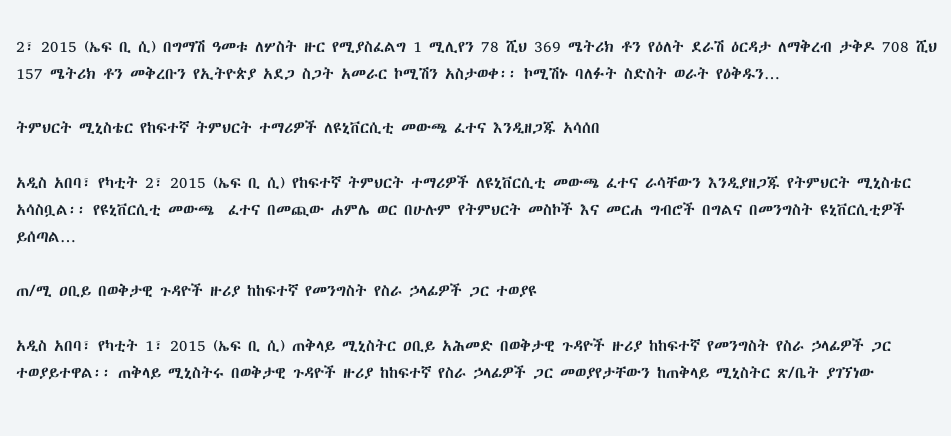2፣ 2015 (ኤፍ ቢ ሲ) በግማሽ ዓመቱ ለሦስት ዙር የሚያስፈልግ 1 ሚሊየን 78 ሺህ 369 ሜትሪክ ቶን የዕለት ደራሽ ዕርዳታ ለማቅረብ ታቅዶ 708 ሺህ 157 ሜትሪክ ቶን መቅረቡን የኢትዮጵያ አደጋ ስጋት አመራር ኮሚሽን አስታወቀ፡፡ ኮሚሽኑ ባለፉት ስድስት ወራት የዕቅዱን…

ትምህርት ሚኒስቴር የከፍተኛ ትምህርት ተማሪዎች ለዩኒቨርሲቲ መውጫ ፈተና እንዲዘጋጁ አሳሰበ

አዲስ አበባ፣ የካቲት 2፣ 2015 (ኤፍ ቢ ሲ) የከፍተኛ ትምህርት ተማሪዎች ለዩኒቨርሲቲ መውጫ ፈተና ራሳቸውን እንዲያዘጋጁ የትምህርት ሚኒስቴር አሳስቧል፡፡ የዩኒቨርሲቲ መውጫ  ፈተና በመጪው ሐምሌ ወር በሁሉም የትምህርት መስኮች እና መርሐ ግብሮች በግልና በመንግስት ዩኒቨርሲቲዎች ይሰጣል…

ጠ/ሚ ዐቢይ በወቅታዊ ጉዳዮች ዙሪያ ከከፍተኛ የመንግስት የስራ ኃላፊዎች ጋር ተወያዩ

አዲስ አበባ፣ የካቲት 1፣ 2015 (ኤፍ ቢ ሲ) ጠቅላይ ሚኒስትር ዐቢይ አሕመድ በወቅታዊ ጉዳዮች ዙሪያ ከከፍተኛ የመንግስት የስራ ኃላፊዎች ጋር ተወያይተዋል፡፡ ጠቅላይ ሚኒስትሩ በወቅታዊ ጉዳዮች ዙሪያ ከከፍተኛ የስራ ኃላፊዎች ጋር መወያየታቸውን ከጠቅላይ ሚኒስትር ጽ/ቤት ያገኘነው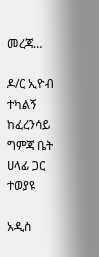መረጃ…

ዶ/ር ኢዮብ ተካልኝ ከፈረንሳይ ግምጃ ቤት ሀላፊ ጋር ተወያዩ

አዲስ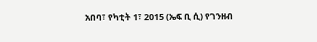አበባ፣ የካቲት 1፣ 2015 (ኤፍ ቢ ሲ) የገንዘብ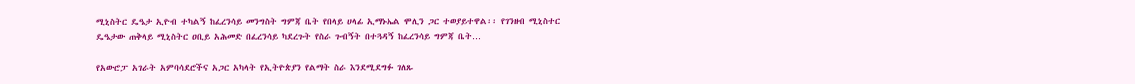ሚኒስትር ዴዔታ ኢዮብ ተካልኝ ከፈረንሳይ መንግስት ግምጃ ቤት የበላይ ሀላፊ ኢማኑኤል ሞሊን ጋር ተወያይተዋል፡፡ የገንዘብ ሚኒስተር ዴዔታው ጠቅላይ ሚኒስትር ዐቢይ አሕመድ በፈረንሳይ ካደረጉት የስራ ጉብኝት በተጓዳኝ ከፈረንሳይ ግምጃ ቤት…

የአውሮፓ አገራት አምባሳደሮችና አጋር አካላት የኢትዮጵያን የልማት ስራ እንደሚደግፉ ገለጹ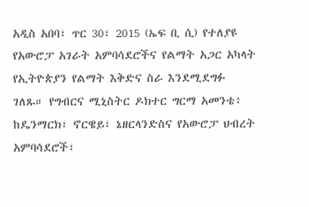አዲስ አበባ፣ ጥር 30፣ 2015 (ኤፍ ቢ ሲ) የተለያዩ የአውሮፓ አገራት አምባሳደሮችና የልማት አጋር አካላት የኢትዮጵያን የልማት እቅድና ስራ እንደሚደግፉ ገለጹ። የግብርና ሚኒስትር ዶክተር ግርማ አመንቴ፥ ከዴንማርክ፣ ኖርዌይ፣ ኔዘርላንድስና የአውሮፓ ህብረት  አምባሳደሮች፣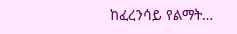ከፈረንሳይ የልማት…